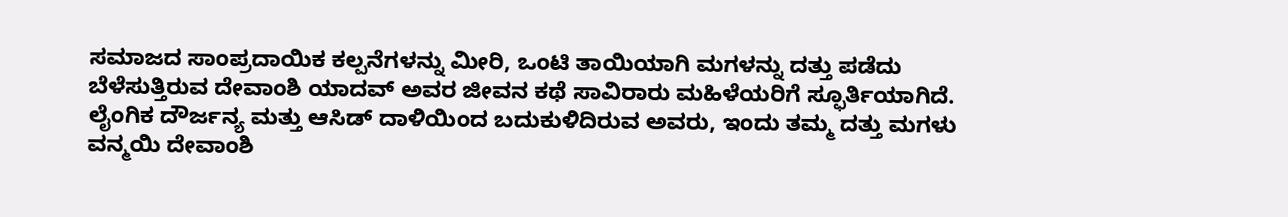ಸಮಾಜದ ಸಾಂಪ್ರದಾಯಿಕ ಕಲ್ಪನೆಗಳನ್ನು ಮೀರಿ, ಒಂಟಿ ತಾಯಿಯಾಗಿ ಮಗಳನ್ನು ದತ್ತು ಪಡೆದು ಬೆಳೆಸುತ್ತಿರುವ ದೇವಾಂಶಿ ಯಾದವ್ ಅವರ ಜೀವನ ಕಥೆ ಸಾವಿರಾರು ಮಹಿಳೆಯರಿಗೆ ಸ್ಫೂರ್ತಿಯಾಗಿದೆ. ಲೈಂಗಿಕ ದೌರ್ಜನ್ಯ ಮತ್ತು ಆಸಿಡ್ ದಾಳಿಯಿಂದ ಬದುಕುಳಿದಿರುವ ಅವರು, ಇಂದು ತಮ್ಮ ದತ್ತು ಮಗಳು ವನ್ಮಯಿ ದೇವಾಂಶಿ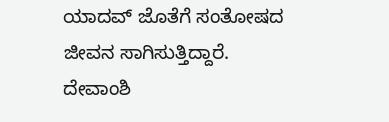ಯಾದವ್ ಜೊತೆಗೆ ಸಂತೋಷದ ಜೀವನ ಸಾಗಿಸುತ್ತಿದ್ದಾರೆ.
ದೇವಾಂಶಿ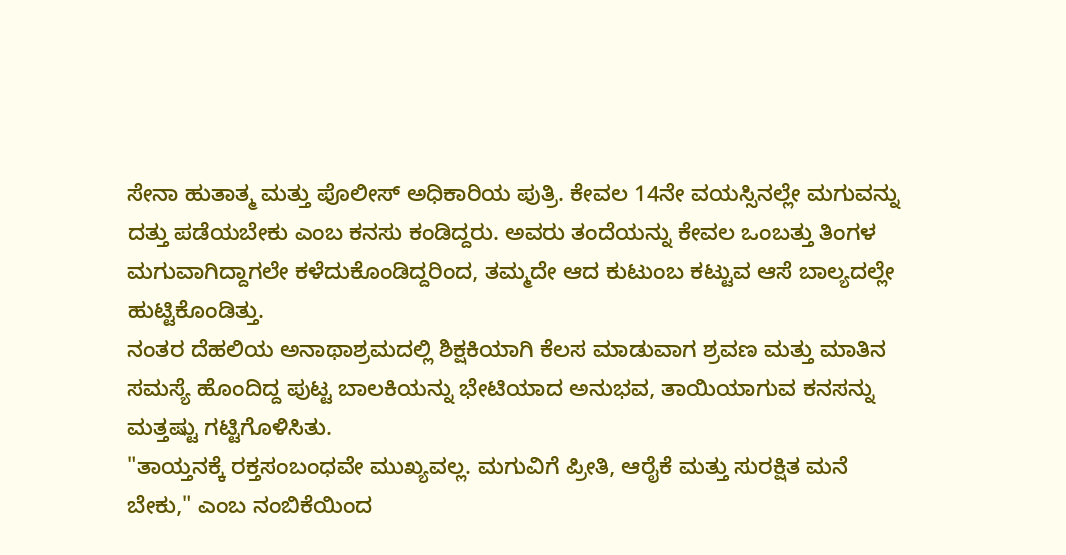ಸೇನಾ ಹುತಾತ್ಮ ಮತ್ತು ಪೊಲೀಸ್ ಅಧಿಕಾರಿಯ ಪುತ್ರಿ. ಕೇವಲ 14ನೇ ವಯಸ್ಸಿನಲ್ಲೇ ಮಗುವನ್ನು ದತ್ತು ಪಡೆಯಬೇಕು ಎಂಬ ಕನಸು ಕಂಡಿದ್ದರು. ಅವರು ತಂದೆಯನ್ನು ಕೇವಲ ಒಂಬತ್ತು ತಿಂಗಳ ಮಗುವಾಗಿದ್ದಾಗಲೇ ಕಳೆದುಕೊಂಡಿದ್ದರಿಂದ, ತಮ್ಮದೇ ಆದ ಕುಟುಂಬ ಕಟ್ಟುವ ಆಸೆ ಬಾಲ್ಯದಲ್ಲೇ ಹುಟ್ಟಿಕೊಂಡಿತ್ತು.
ನಂತರ ದೆಹಲಿಯ ಅನಾಥಾಶ್ರಮದಲ್ಲಿ ಶಿಕ್ಷಕಿಯಾಗಿ ಕೆಲಸ ಮಾಡುವಾಗ ಶ್ರವಣ ಮತ್ತು ಮಾತಿನ ಸಮಸ್ಯೆ ಹೊಂದಿದ್ದ ಪುಟ್ಟ ಬಾಲಕಿಯನ್ನು ಭೇಟಿಯಾದ ಅನುಭವ, ತಾಯಿಯಾಗುವ ಕನಸನ್ನು ಮತ್ತಷ್ಟು ಗಟ್ಟಿಗೊಳಿಸಿತು.
"ತಾಯ್ತನಕ್ಕೆ ರಕ್ತಸಂಬಂಧವೇ ಮುಖ್ಯವಲ್ಲ. ಮಗುವಿಗೆ ಪ್ರೀತಿ, ಆರೈಕೆ ಮತ್ತು ಸುರಕ್ಷಿತ ಮನೆ ಬೇಕು," ಎಂಬ ನಂಬಿಕೆಯಿಂದ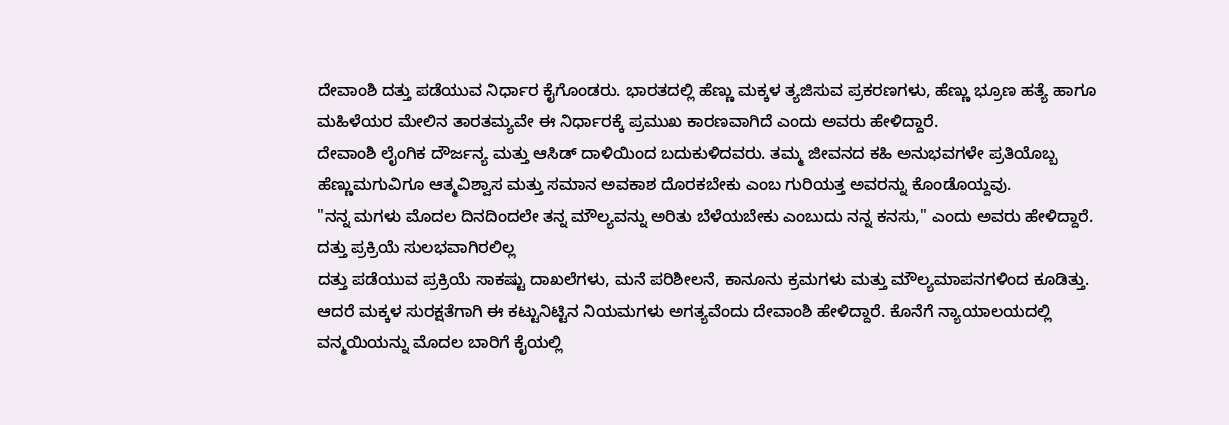ದೇವಾಂಶಿ ದತ್ತು ಪಡೆಯುವ ನಿರ್ಧಾರ ಕೈಗೊಂಡರು. ಭಾರತದಲ್ಲಿ ಹೆಣ್ಣು ಮಕ್ಕಳ ತ್ಯಜಿಸುವ ಪ್ರಕರಣಗಳು, ಹೆಣ್ಣು ಭ್ರೂಣ ಹತ್ಯೆ ಹಾಗೂ ಮಹಿಳೆಯರ ಮೇಲಿನ ತಾರತಮ್ಯವೇ ಈ ನಿರ್ಧಾರಕ್ಕೆ ಪ್ರಮುಖ ಕಾರಣವಾಗಿದೆ ಎಂದು ಅವರು ಹೇಳಿದ್ದಾರೆ.
ದೇವಾಂಶಿ ಲೈಂಗಿಕ ದೌರ್ಜನ್ಯ ಮತ್ತು ಆಸಿಡ್ ದಾಳಿಯಿಂದ ಬದುಕುಳಿದವರು. ತಮ್ಮ ಜೀವನದ ಕಹಿ ಅನುಭವಗಳೇ ಪ್ರತಿಯೊಬ್ಬ ಹೆಣ್ಣುಮಗುವಿಗೂ ಆತ್ಮವಿಶ್ವಾಸ ಮತ್ತು ಸಮಾನ ಅವಕಾಶ ದೊರಕಬೇಕು ಎಂಬ ಗುರಿಯತ್ತ ಅವರನ್ನು ಕೊಂಡೊಯ್ದವು.
"ನನ್ನ ಮಗಳು ಮೊದಲ ದಿನದಿಂದಲೇ ತನ್ನ ಮೌಲ್ಯವನ್ನು ಅರಿತು ಬೆಳೆಯಬೇಕು ಎಂಬುದು ನನ್ನ ಕನಸು," ಎಂದು ಅವರು ಹೇಳಿದ್ದಾರೆ.
ದತ್ತು ಪ್ರಕ್ರಿಯೆ ಸುಲಭವಾಗಿರಲಿಲ್ಲ
ದತ್ತು ಪಡೆಯುವ ಪ್ರಕ್ರಿಯೆ ಸಾಕಷ್ಟು ದಾಖಲೆಗಳು, ಮನೆ ಪರಿಶೀಲನೆ, ಕಾನೂನು ಕ್ರಮಗಳು ಮತ್ತು ಮೌಲ್ಯಮಾಪನಗಳಿಂದ ಕೂಡಿತ್ತು. ಆದರೆ ಮಕ್ಕಳ ಸುರಕ್ಷತೆಗಾಗಿ ಈ ಕಟ್ಟುನಿಟ್ಟಿನ ನಿಯಮಗಳು ಅಗತ್ಯವೆಂದು ದೇವಾಂಶಿ ಹೇಳಿದ್ದಾರೆ. ಕೊನೆಗೆ ನ್ಯಾಯಾಲಯದಲ್ಲಿ ವನ್ಮಯಿಯನ್ನು ಮೊದಲ ಬಾರಿಗೆ ಕೈಯಲ್ಲಿ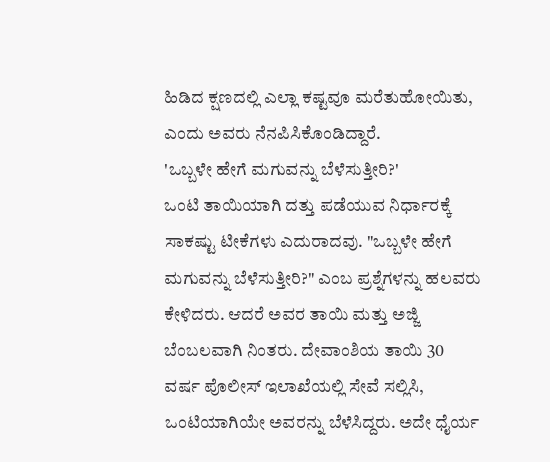ಹಿಡಿದ ಕ್ಷಣದಲ್ಲಿ ಎಲ್ಲಾ ಕಷ್ಟವೂ ಮರೆತುಹೋಯಿತು, ಎಂದು ಅವರು ನೆನಪಿಸಿಕೊಂಡಿದ್ದಾರೆ.
'ಒಬ್ಬಳೇ ಹೇಗೆ ಮಗುವನ್ನು ಬೆಳೆಸುತ್ತೀರಿ?'
ಒಂಟಿ ತಾಯಿಯಾಗಿ ದತ್ತು ಪಡೆಯುವ ನಿರ್ಧಾರಕ್ಕೆ ಸಾಕಷ್ಟು ಟೀಕೆಗಳು ಎದುರಾದವು. "ಒಬ್ಬಳೇ ಹೇಗೆ ಮಗುವನ್ನು ಬೆಳೆಸುತ್ತೀರಿ?" ಎಂಬ ಪ್ರಶ್ನೆಗಳನ್ನು ಹಲವರು ಕೇಳಿದರು. ಆದರೆ ಅವರ ತಾಯಿ ಮತ್ತು ಅಜ್ಜಿ ಬೆಂಬಲವಾಗಿ ನಿಂತರು. ದೇವಾಂಶಿಯ ತಾಯಿ 30 ವರ್ಷ ಪೊಲೀಸ್ ಇಲಾಖೆಯಲ್ಲಿ ಸೇವೆ ಸಲ್ಲಿಸಿ, ಒಂಟಿಯಾಗಿಯೇ ಅವರನ್ನು ಬೆಳೆಸಿದ್ದರು. ಅದೇ ಧೈರ್ಯ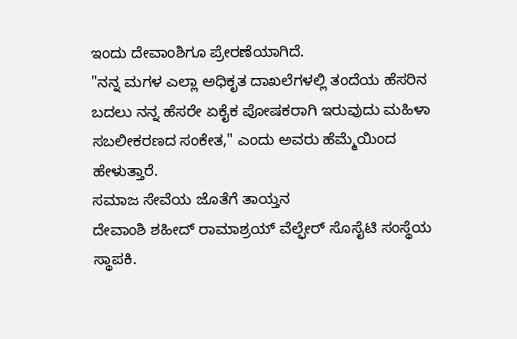ಇಂದು ದೇವಾಂಶಿಗೂ ಪ್ರೇರಣೆಯಾಗಿದೆ.
"ನನ್ನ ಮಗಳ ಎಲ್ಲಾ ಅಧಿಕೃತ ದಾಖಲೆಗಳಲ್ಲಿ ತಂದೆಯ ಹೆಸರಿನ ಬದಲು ನನ್ನ ಹೆಸರೇ ಏಕೈಕ ಪೋಷಕರಾಗಿ ಇರುವುದು ಮಹಿಳಾ ಸಬಲೀಕರಣದ ಸಂಕೇತ," ಎಂದು ಅವರು ಹೆಮ್ಮೆಯಿಂದ ಹೇಳುತ್ತಾರೆ.
ಸಮಾಜ ಸೇವೆಯ ಜೊತೆಗೆ ತಾಯ್ತನ
ದೇವಾಂಶಿ ಶಹೀದ್ ರಾಮಾಶ್ರಯ್ ವೆಲ್ಫೇರ್ ಸೊಸೈಟಿ ಸಂಸ್ಥೆಯ ಸ್ಥಾಪಕಿ.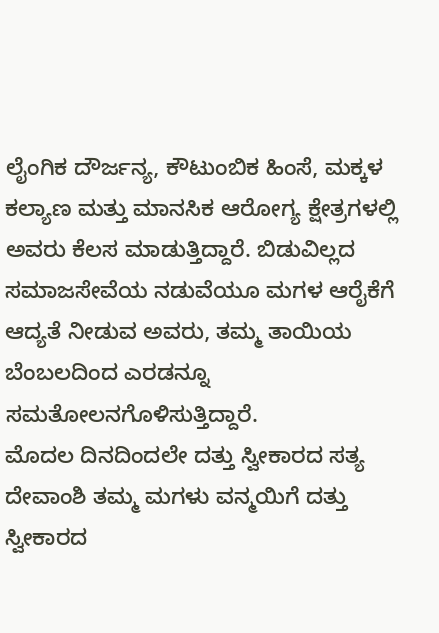ಲೈಂಗಿಕ ದೌರ್ಜನ್ಯ, ಕೌಟುಂಬಿಕ ಹಿಂಸೆ, ಮಕ್ಕಳ ಕಲ್ಯಾಣ ಮತ್ತು ಮಾನಸಿಕ ಆರೋಗ್ಯ ಕ್ಷೇತ್ರಗಳಲ್ಲಿ ಅವರು ಕೆಲಸ ಮಾಡುತ್ತಿದ್ದಾರೆ. ಬಿಡುವಿಲ್ಲದ ಸಮಾಜಸೇವೆಯ ನಡುವೆಯೂ ಮಗಳ ಆರೈಕೆಗೆ ಆದ್ಯತೆ ನೀಡುವ ಅವರು, ತಮ್ಮ ತಾಯಿಯ ಬೆಂಬಲದಿಂದ ಎರಡನ್ನೂ ಸಮತೋಲನಗೊಳಿಸುತ್ತಿದ್ದಾರೆ.
ಮೊದಲ ದಿನದಿಂದಲೇ ದತ್ತು ಸ್ವೀಕಾರದ ಸತ್ಯ
ದೇವಾಂಶಿ ತಮ್ಮ ಮಗಳು ವನ್ಮಯಿಗೆ ದತ್ತು ಸ್ವೀಕಾರದ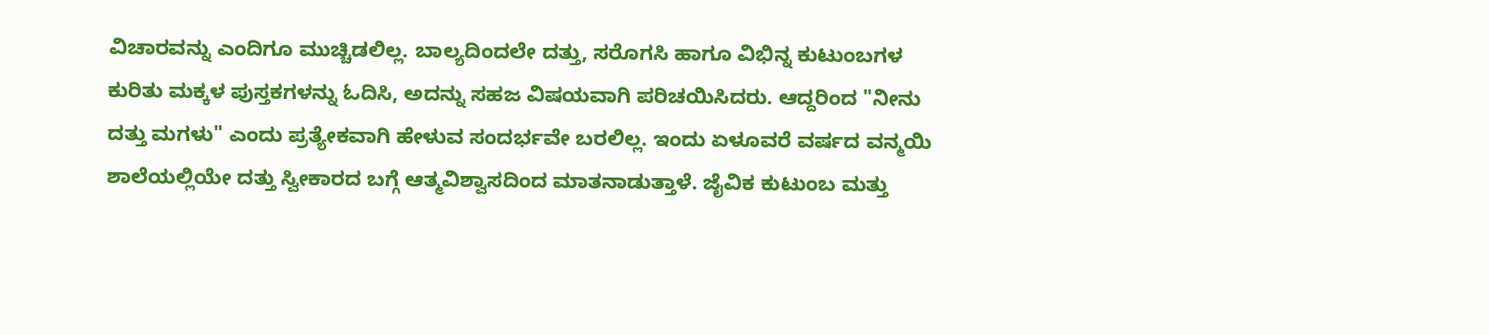ವಿಚಾರವನ್ನು ಎಂದಿಗೂ ಮುಚ್ಚಿಡಲಿಲ್ಲ. ಬಾಲ್ಯದಿಂದಲೇ ದತ್ತು, ಸರೊಗಸಿ ಹಾಗೂ ವಿಭಿನ್ನ ಕುಟುಂಬಗಳ ಕುರಿತು ಮಕ್ಕಳ ಪುಸ್ತಕಗಳನ್ನು ಓದಿಸಿ, ಅದನ್ನು ಸಹಜ ವಿಷಯವಾಗಿ ಪರಿಚಯಿಸಿದರು. ಆದ್ದರಿಂದ "ನೀನು ದತ್ತು ಮಗಳು" ಎಂದು ಪ್ರತ್ಯೇಕವಾಗಿ ಹೇಳುವ ಸಂದರ್ಭವೇ ಬರಲಿಲ್ಲ. ಇಂದು ಏಳೂವರೆ ವರ್ಷದ ವನ್ಮಯಿ ಶಾಲೆಯಲ್ಲಿಯೇ ದತ್ತು ಸ್ವೀಕಾರದ ಬಗ್ಗೆ ಆತ್ಮವಿಶ್ವಾಸದಿಂದ ಮಾತನಾಡುತ್ತಾಳೆ. ಜೈವಿಕ ಕುಟುಂಬ ಮತ್ತು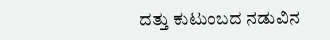ದತ್ತು ಕುಟುಂಬದ ನಡುವಿನ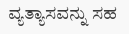ವ್ಯತ್ಯಾಸವನ್ನು ಸಹ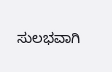ಸುಲಭವಾಗಿ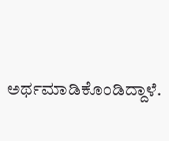ಅರ್ಥಮಾಡಿಕೊಂಡಿದ್ದಾಳೆ.